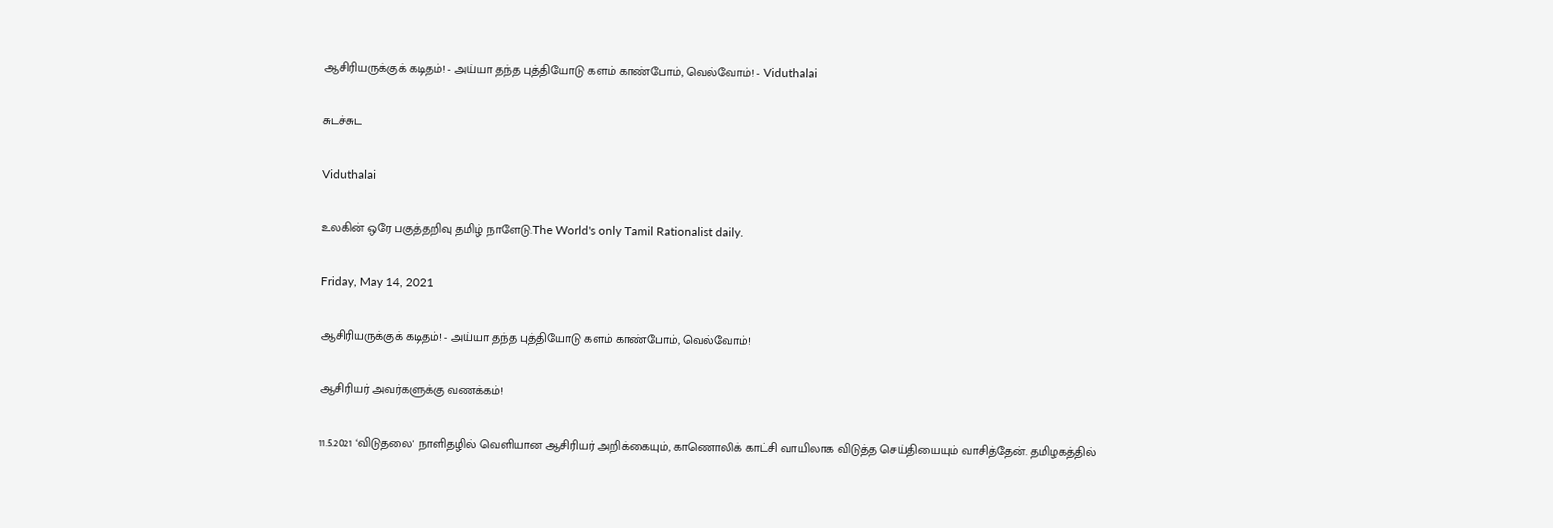ஆசிரியருக்குக் கடிதம்! - அய்யா தந்த புத்தியோடு களம் காண்போம், வெல்வோம்! - Viduthalai

சுடச்சுட

Viduthalai

உலகின் ஒரே பகுத்தறிவு தமிழ் நாளேடு.The World's only Tamil Rationalist daily.

Friday, May 14, 2021

ஆசிரியருக்குக் கடிதம்! - அய்யா தந்த புத்தியோடு களம் காண்போம், வெல்வோம்!

ஆசிரியர் அவர்களுக்கு வணக்கம்!

11.5.2021 ‘விடுதலை' நாளிதழில் வெளியான ஆசிரியர் அறிக்கையும், காணொலிக் காட்சி வாயிலாக விடுத்த செய்தியையும் வாசித்தேன். தமிழகத்தில்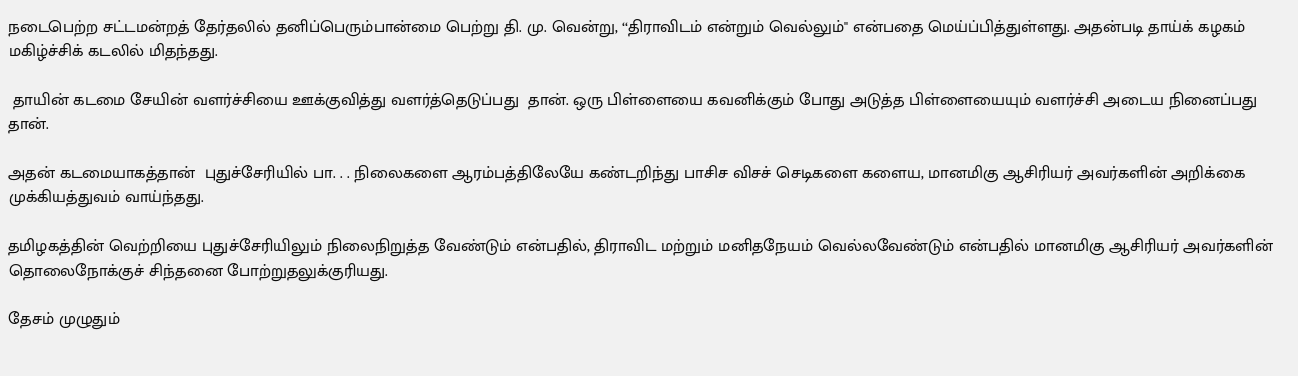நடைபெற்ற சட்டமன்றத் தேர்தலில் தனிப்பெரும்பான்மை பெற்று தி. மு. வென்று, ‘‘திராவிடம் என்றும் வெல்லும்'' என்பதை மெய்ப்பித்துள்ளது. அதன்படி தாய்க் கழகம் மகிழ்ச்சிக் கடலில் மிதந்தது.

 தாயின் கடமை சேயின் வளர்ச்சியை ஊக்குவித்து வளர்த்தெடுப்பது  தான். ஒரு பிள்ளையை கவனிக்கும் போது அடுத்த பிள்ளையையும் வளர்ச்சி அடைய நினைப்பது தான்.

அதன் கடமையாகத்தான்  புதுச்சேரியில் பா. . . நிலைகளை ஆரம்பத்திலேயே கண்டறிந்து பாசிச விசச் செடிகளை களைய, மானமிகு ஆசிரியர் அவர்களின் அறிக்கை முக்கியத்துவம் வாய்ந்தது.

தமிழகத்தின் வெற்றியை புதுச்சேரியிலும் நிலைநிறுத்த வேண்டும் என்பதில், திராவிட மற்றும் மனிதநேயம் வெல்லவேண்டும் என்பதில் மானமிகு ஆசிரியர் அவர்களின் தொலைநோக்குச் சிந்தனை போற்றுதலுக்குரியது.

தேசம் முழுதும்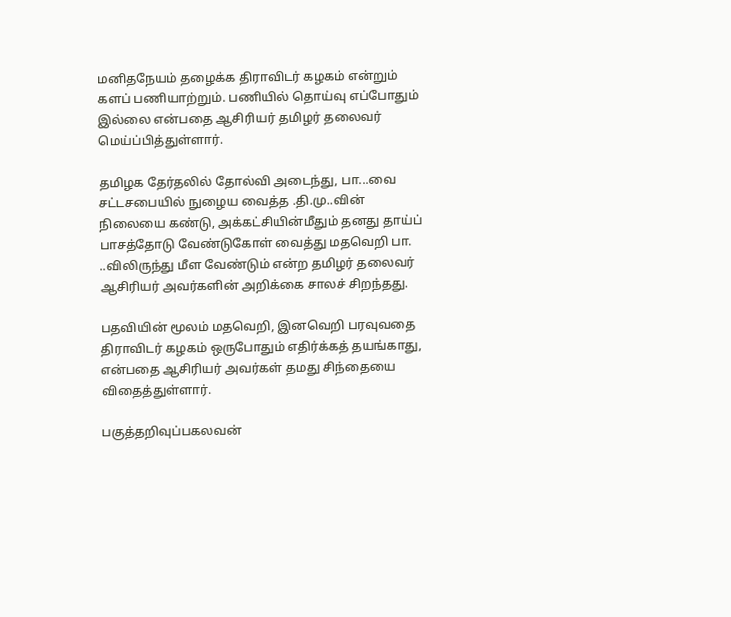மனிதநேயம் தழைக்க திராவிடர் கழகம் என்றும் களப் பணியாற்றும். பணியில் தொய்வு எப்போதும் இல்லை என்பதை ஆசிரியர் தமிழர் தலைவர் மெய்ப்பித்துள்ளார்.

தமிழக தேர்தலில் தோல்வி அடைந்து, பா...வை சட்டசபையில் நுழைய வைத்த .தி.மு..வின் நிலையை கண்டு, அக்கட்சியின்மீதும் தனது தாய்ப் பாசத்தோடு வேண்டுகோள் வைத்து மதவெறி பா. ..விலிருந்து மீள வேண்டும் என்ற தமிழர் தலைவர் ஆசிரியர் அவர்களின் அறிக்கை சாலச் சிறந்தது.

பதவியின் மூலம் மதவெறி, இனவெறி பரவுவதை திராவிடர் கழகம் ஒருபோதும் எதிர்க்கத் தயங்காது, என்பதை ஆசிரியர் அவர்கள் தமது சிந்தையை விதைத்துள்ளார்.

பகுத்தறிவுப்பகலவன்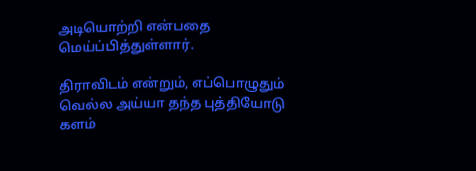அடியொற்றி என்பதை மெய்ப்பித்துள்ளார்.

திராவிடம் என்றும், எப்பொழுதும் வெல்ல அய்யா தந்த புத்தியோடு களம்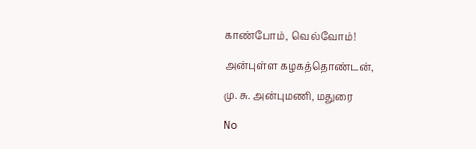காண்போம், வெல்வோம்!

அன்புள்ள கழகத்தொண்டன்,

மு. சு. அன்புமணி, மதுரை

No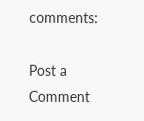comments:

Post a Comment